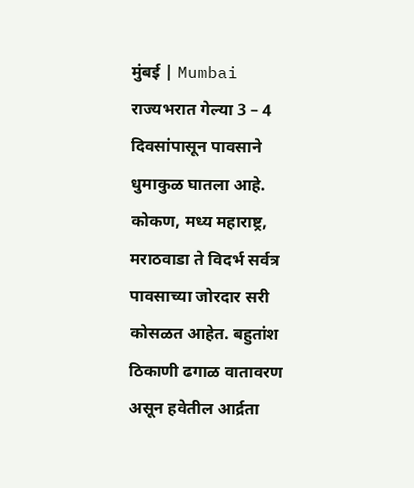मुंबई | Mumbai
राज्यभरात गेल्या 3 – 4 दिवसांपासून पावसाने धुमाकुळ घातला आहे. कोकण, मध्य महाराष्ट्र, मराठवाडा ते विदर्भ सर्वत्र पावसाच्या जोरदार सरी कोसळत आहेत. बहुतांश ठिकाणी ढगाळ वातावरण असून हवेतील आर्द्रता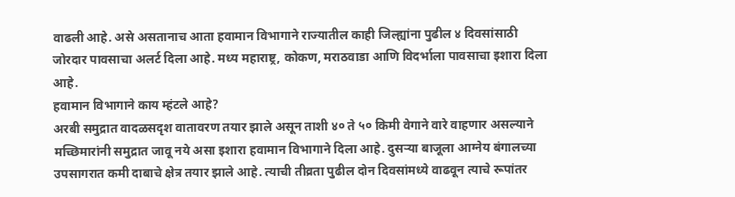वाढली आहे. असे असतानाच आता हवामान विभागाने राज्यातील काही जिल्ह्यांना पुढील ४ दिवसांसाठी जोरदार पावसाचा अलर्ट दिला आहे. मध्य महाराष्ट्र, कोकण, मराठवाडा आणि विदर्भाला पावसाचा इशारा दिला आहे.
हवामान विभागाने काय म्हंटले आहे?
अरबी समुद्रात वादळसदृश वातावरण तयार झाले असून ताशी ४० ते ५० किमी वेगाने वारे वाहणार असल्याने मच्छिमारांनी समुद्रात जावू नये असा इशारा हवामान विभागाने दिला आहे. दुसऱ्या बाजूला आग्नेय बंगालच्या उपसागरात कमी दाबाचे क्षेत्र तयार झाले आहे. त्याची तीव्रता पुढील दोन दिवसांमध्ये वाढवून त्याचे रूपांतर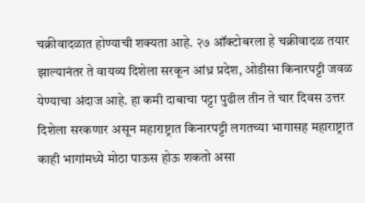चक्रीवादळात होण्याची शक्यता आहे. २७ ऑक्टोबरला हे चक्रीवादळ तयार झाल्यानंतर ते वायव्य दिशेला सरकून आंध्र प्रदेश, ओडीसा किनारपट्टी जवळ येण्याचा अंदाज आहे. हा कमी दाबाचा पट्टा पुढील तीन ते चार दिवस उत्तर दिशेला सरकणार असून महाराष्ट्रात किनारपट्टी लगतच्या भागासह महाराष्ट्रात काही भागांमध्ये मोठा पाऊस होऊ शकतो असा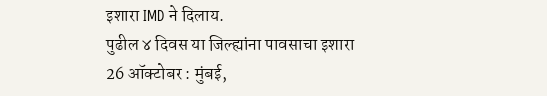इशारा IMD ने दिलाय.
पुढील ४ दिवस या जिल्ह्यांना पावसाचा इशारा
26 ऑक्टोबर : मुंबई,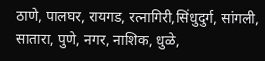ठाणे, पालघर, रायगड, रत्नागिरी,सिंधुदुर्ग, सांगली, सातारा, पुणे, नगर, नाशिक, धुळे,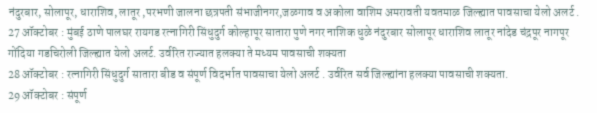नंदुरबार, सोलापूर, धाराशिव, लातूर ,परभणी जालना छत्रपती संभाजीनगर,जळगाव व अकोला वाशिम अमरावती यवतमाळ जिल्ह्यात पावसाचा येलो अलर्ट .
27 ऑक्टोबर : मुंबई ठाणे पालघर रायगड रत्नागिरी सिंधुदुर्ग कोल्हापूर सातारा पुणे नगर नाशिक धुळे नंदुरबार सोलापूर धाराशिव लातूर नांदेड चंद्रपूर नागपूर गोंदिया गडचिरोली जिल्ह्यात येलो अलर्ट. उर्वरित राज्यात हलक्या ते मध्यम पावसाची शक्यता
28 ऑक्टोबर : रत्नागिरी सिंधुदुर्ग सातारा बीड व संपूर्ण विदर्भात पावसाचा येलो अलर्ट . उर्वरित सर्व जिल्ह्यांना हलक्या पावसाची शक्यता.
29 ऑक्टोबर : संपूर्ण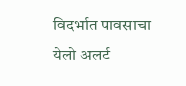विदर्भात पावसाचा येलो अलर्ट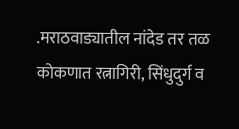.मराठवाड्यातील नांदेड तर तळ कोकणात रत्नागिरी, सिंधुदुर्ग व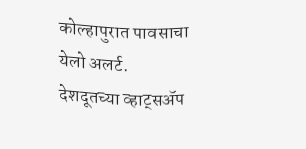कोल्हापुरात पावसाचा येलो अलर्ट.
देशदूतच्या व्हाट्सॲप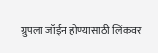ग्रुपला जॉईन होण्यासाठी लिंकवर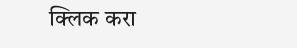क्लिक करा